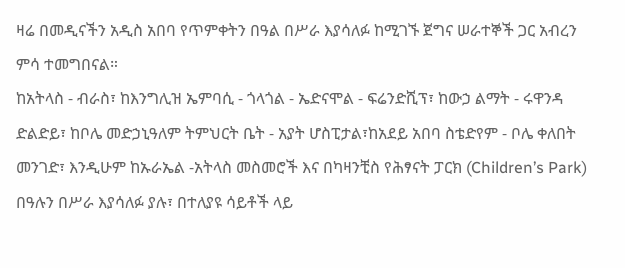ዛሬ በመዲናችን አዲስ አበባ የጥምቀትን በዓል በሥራ እያሳለፉ ከሚገኙ ጀግና ሠራተኞች ጋር አብረን ምሳ ተመግበናል።
ከአትላስ - ብራስ፣ ከእንግሊዝ ኤምባሲ - ጎላጎል - ኤድናሞል - ፍሬንድሺፕ፣ ከውኃ ልማት - ሩዋንዳ ድልድይ፣ ከቦሌ መድኃኒዓለም ትምህርት ቤት - አያት ሆስፒታል፣ከአደይ አበባ ስቴድየም - ቦሌ ቀለበት መንገድ፣ እንዲሁም ከኡራኤል -አትላስ መስመሮች እና በካዛንቺስ የሕፃናት ፓርክ (Children’s Park) በዓሉን በሥራ እያሳለፉ ያሉ፣ በተለያዩ ሳይቶች ላይ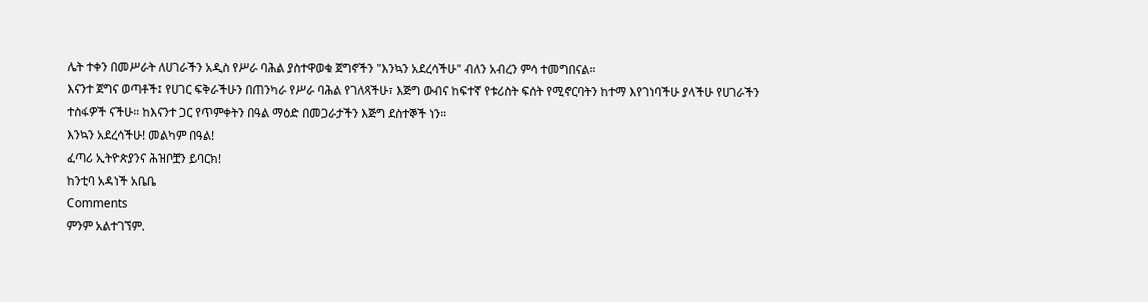ሌት ተቀን በመሥራት ለሀገራችን አዲስ የሥራ ባሕል ያስተዋወቁ ጀግኖችን "እንኳን አደረሳችሁ" ብለን አብረን ምሳ ተመግበናል።
እናንተ ጀግና ወጣቶች፤ የሀገር ፍቅራችሁን በጠንካራ የሥራ ባሕል የገለጻችሁ፣ እጅግ ውብና ከፍተኛ የቱሪስት ፍሰት የሚኖርባትን ከተማ እየገነባችሁ ያላችሁ የሀገራችን ተስፋዎች ናችሁ። ከእናንተ ጋር የጥምቀትን በዓል ማዕድ በመጋራታችን እጅግ ደስተኞች ነን።
እንኳን አደረሳችሁ! መልካም በዓል!
ፈጣሪ ኢትዮጵያንና ሕዝቦቿን ይባርክ!
ከንቲባ አዳነች አቤቤ
Comments
ምንም አልተገኘም.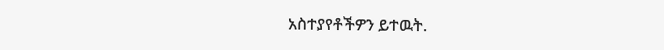አስተያየቶችዎን ይተዉት.